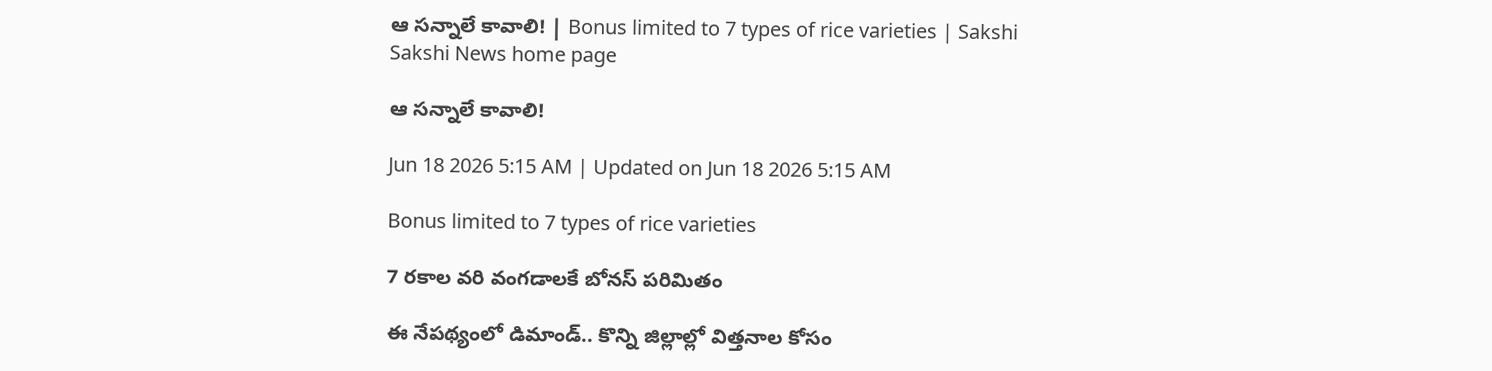ఆ సన్నాలే కావాలి! | Bonus limited to 7 types of rice varieties | Sakshi
Sakshi News home page

ఆ సన్నాలే కావాలి!

Jun 18 2026 5:15 AM | Updated on Jun 18 2026 5:15 AM

Bonus limited to 7 types of rice varieties

7 రకాల వరి వంగడాలకే బోనస్‌ పరిమితం

ఈ నేపథ్యంలో డిమాండ్‌.. కొన్ని జిల్లాల్లో విత్తనాల కోసం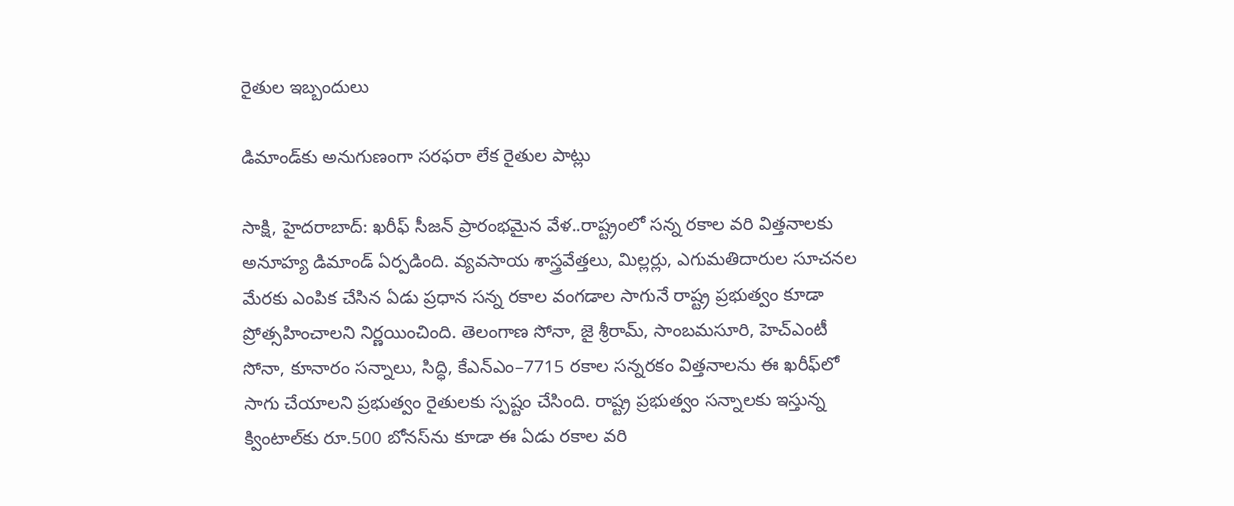రైతుల ఇబ్బందులు

డిమాండ్‌కు అనుగుణంగా సరఫరా లేక రైతుల పాట్లు

సాక్షి, హైదరాబాద్‌: ఖరీఫ్‌ సీజన్‌ ప్రారంభమైన వేళ..రాష్ట్రంలో సన్న రకాల వరి విత్తనాలకు అనూహ్య డిమాండ్‌ ఏర్పడింది. వ్యవసాయ శాస్త్రవేత్తలు, మిల్లర్లు, ఎగుమతిదారుల సూచనల మేరకు ఎంపిక చేసిన ఏడు ప్రధాన సన్న రకాల వంగడాల సాగునే రాష్ట్ర ప్రభుత్వం కూడా ప్రోత్సహించాలని నిర్ణయించింది. తెలంగాణ సోనా, జై శ్రీరామ్, సాంబమసూరి, హెచ్‌ఎంటీ సోనా, కూనారం సన్నాలు, సిద్ధి, కేఎన్‌ఎం–7715 రకాల సన్నరకం విత్తనాలను ఈ ఖరీఫ్‌లో సాగు చేయాలని ప్రభుత్వం రైతులకు స్పష్టం చేసింది. రాష్ట్ర ప్రభుత్వం సన్నాలకు ఇస్తున్న క్వింటాల్‌కు రూ.500 బోనస్‌ను కూడా ఈ ఏడు రకాల వరి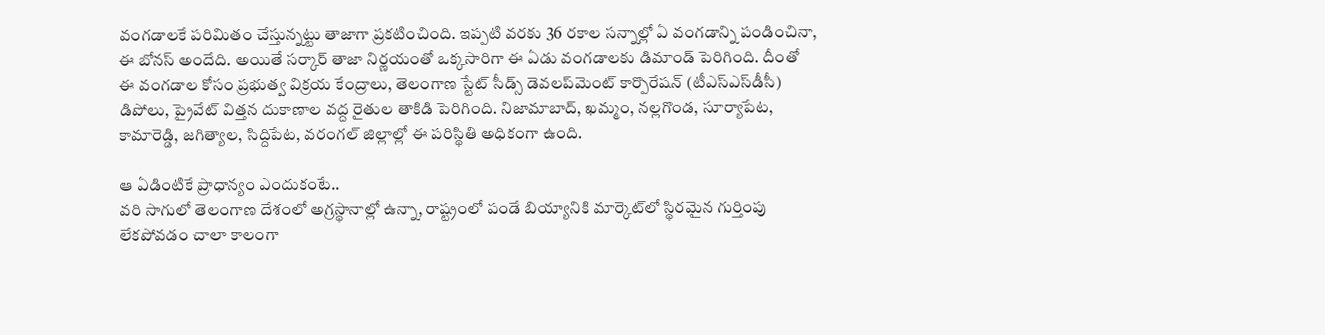వంగడాలకే పరిమితం చేస్తున్నట్టు తాజాగా ప్రకటించింది. ఇప్పటి వరకు 36 రకాల సన్నాల్లో ఏ వంగడాన్ని పండించినా, ఈ బోనస్‌ అందేది. అయితే సర్కార్‌ తాజా నిర్ణయంతో ఒక్కసారిగా ఈ ఏడు వంగడాలకు డిమాండ్‌ పెరిగింది. దీంతో ఈ వంగడాల కోసం ప్రభుత్వ విక్రయ కేంద్రాలు, తెలంగాణ స్టేట్‌ సీడ్స్‌ డెవలప్‌మెంట్‌ కార్పొరేషన్‌ (టీఎస్‌ఎస్‌డీసీ) డిపోలు, ప్రైవేట్‌ విత్తన దుకాణాల వద్ద రైతుల తాకిడి పెరిగింది. నిజామాబాద్, ఖమ్మం, నల్లగొండ, సూర్యాపేట, కామారెడ్డి, జగిత్యాల, సిద్దిపేట, వరంగల్‌ జిల్లాల్లో ఈ పరిస్థితి అధికంగా ఉంది.

ఆ ఏడింటికే ప్రాధాన్యం ఎందుకంటే..
వరి సాగులో తెలంగాణ దేశంలో అగ్రస్థానాల్లో ఉన్నా, రాష్ట్రంలో పండే బియ్యానికి మార్కెట్‌లో స్థిరమైన గుర్తింపు లేకపోవడం చాలా కాలంగా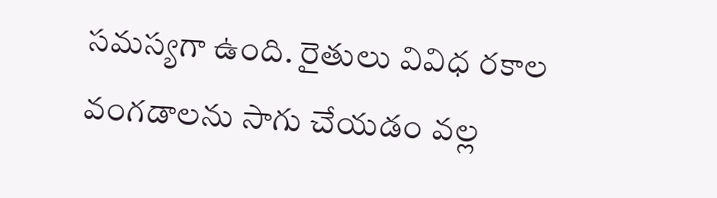సమస్యగా ఉంది. రైతులు వివిధ రకాల వంగడాలను సాగు చేయడం వల్ల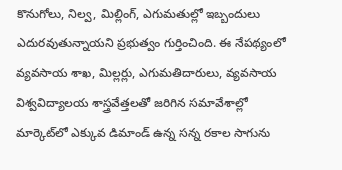కొనుగోలు, నిల్వ, మిల్లింగ్, ఎగుమతుల్లో ఇబ్బందులు ఎదురవుతున్నాయని ప్రభుత్వం గుర్తించింది. ఈ నేపథ్యంలో వ్యవసాయ శాఖ, మిల్లర్లు, ఎగుమతిదారులు, వ్యవసాయ విశ్వవిద్యాలయ శాస్త్రవేత్తలతో జరిగిన సమావేశాల్లో మార్కెట్‌లో ఎక్కువ డిమాండ్‌ ఉన్న సన్న రకాల సాగును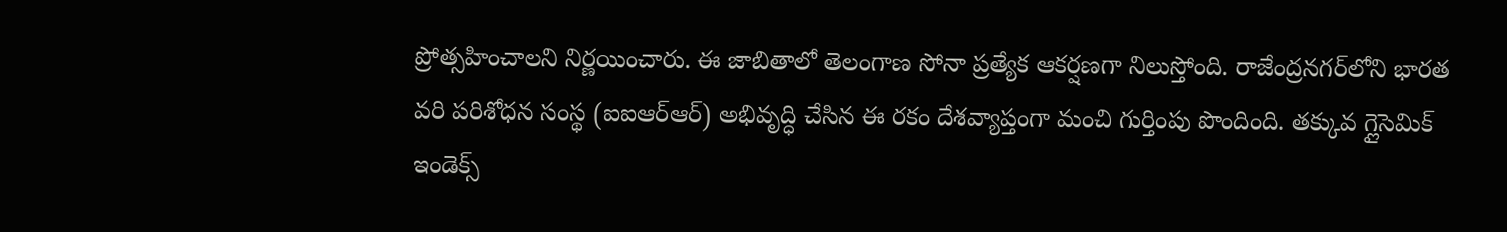ప్రోత్సహించాలని నిర్ణయించారు. ఈ జాబితాలో తెలంగాణ సోనా ప్రత్యేక ఆకర్షణగా నిలుస్తోంది. రాజేంద్రనగర్‌లోని భారత వరి పరిశోధన సంస్థ (ఐఐఆర్‌ఆర్‌) అభివృద్ధి చేసిన ఈ రకం దేశవ్యాప్తంగా మంచి గుర్తింపు పొందింది. తక్కువ గ్లైసెమిక్‌ ఇండెక్స్‌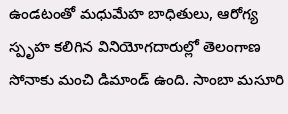ఉండటంతో మధుమేహ బాధితులు, ఆరోగ్య స్పృహ కలిగిన వినియోగదారుల్లో తెలంగాణ సోనాకు మంచి డిమాండ్‌ ఉంది. సాంబా మసూరి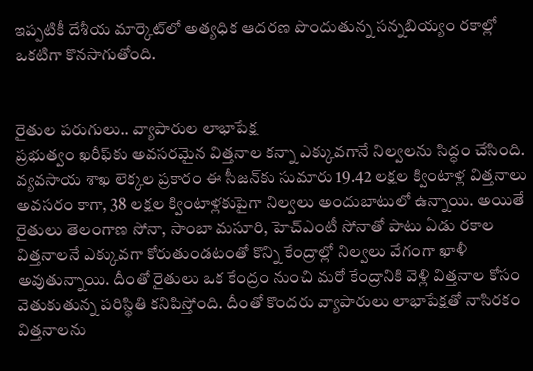ఇప్పటికీ దేశీయ మార్కెట్‌లో అత్యధిక ఆదరణ పొందుతున్న సన్నబియ్యం రకాల్లో ఒకటిగా కొనసాగుతోంది.


రైతుల పరుగులు.. వ్యాపారుల లాభాపేక్ష
ప్రభుత్వం ఖరీఫ్‌కు అవసరమైన విత్తనాల కన్నా ఎక్కువగానే నిల్వలను సిద్ధం చేసింది. వ్యవసాయ శాఖ లెక్కల ప్రకారం ఈ సీజన్‌కు సుమారు 19.42 లక్షల క్వింటాళ్ల విత్తనాలు అవసరం కాగా, 38 లక్షల క్వింటాళ్లకుపైగా నిల్వలు అందుబాటులో ఉన్నాయి. అయితే రైతులు తెలంగాణ సోనా, సాంబా మసూరి, హెచ్‌ఎంటీ సోనాతో పాటు ఏడు రకాల విత్తనాలనే ఎక్కువగా కోరుతుండటంతో కొన్ని కేంద్రాల్లో నిల్వలు వేగంగా ఖాళీ అవుతున్నాయి. దీంతో రైతులు ఒక కేంద్రం నుంచి మరో కేంద్రానికి వెళ్లి విత్తనాల కోసం వెతుకుతున్న పరిస్థితి కనిపిస్తోంది. దీంతో కొందరు వ్యాపారులు లాభాపేక్షతో నాసిరకం విత్తనాలను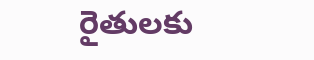రైతులకు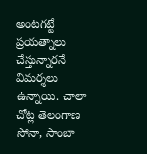అంటగట్టే ప్రయత్నాలు చేస్తున్నారనే విమర్శలు ఉన్నాయి. చాలా చోట్ల తెలంగాణ సోనా, సాంబా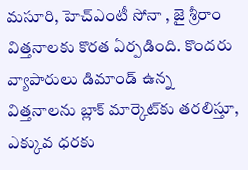మసూరి, హెచ్‌ఎంటీ సోనా , జై శ్రీరాం విత్తనాలకు కొరత ఏర్పడింది. కొందరు వ్యాపారులు డిమాండ్‌ ఉన్న విత్తనాలను బ్లాక్‌ మార్కెట్‌కు తరలిస్తూ, ఎక్కువ ధరకు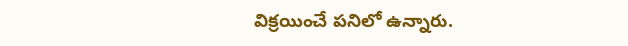విక్రయించే పనిలో ఉన్నారు.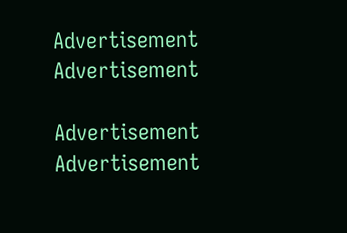Advertisement
Advertisement

Advertisement
Advertisement